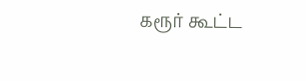கரூர் கூட்ட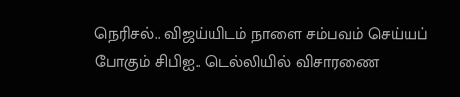நெரிசல்.. விஜய்யிடம் நாளை சம்பவம் செய்யப் போகும் சிபிஐ.. டெல்லியில் விசாரணை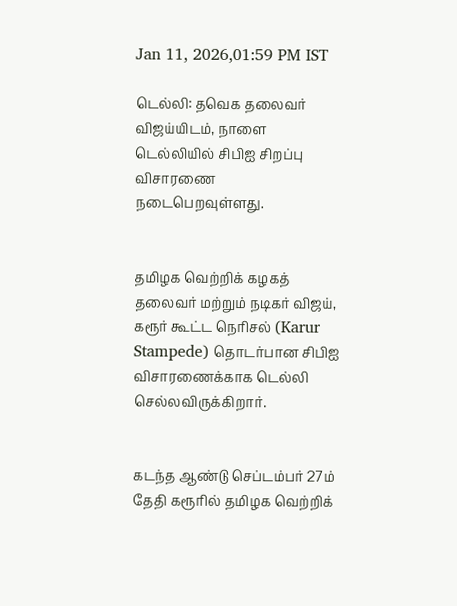Jan 11, 2026,01:59 PM IST

டெல்லி: தவெக தலைவர் விஜய்யிடம், நாளை டெல்லியில் சிபிஐ சிறப்பு விசாரணை நடைபெறவுள்ளது.


தமிழக வெற்றிக் கழகத் தலைவர் மற்றும் நடிகர் விஜய், கரூர் கூட்ட நெரிசல் (Karur Stampede) தொடர்பான சிபிஐ விசாரணைக்காக டெல்லி செல்லவிருக்கிறார்.


கடந்த ஆண்டு செப்டம்பர் 27ம் தேதி கரூரில் தமிழக வெற்றிக்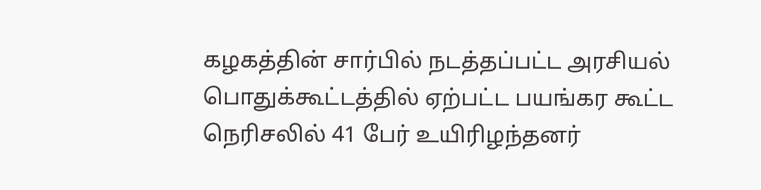கழகத்தின் சார்பில் நடத்தப்பட்ட அரசியல் பொதுக்கூட்டத்தில் ஏற்பட்ட பயங்கர கூட்ட நெரிசலில் 41 பேர் உயிரிழந்தனர்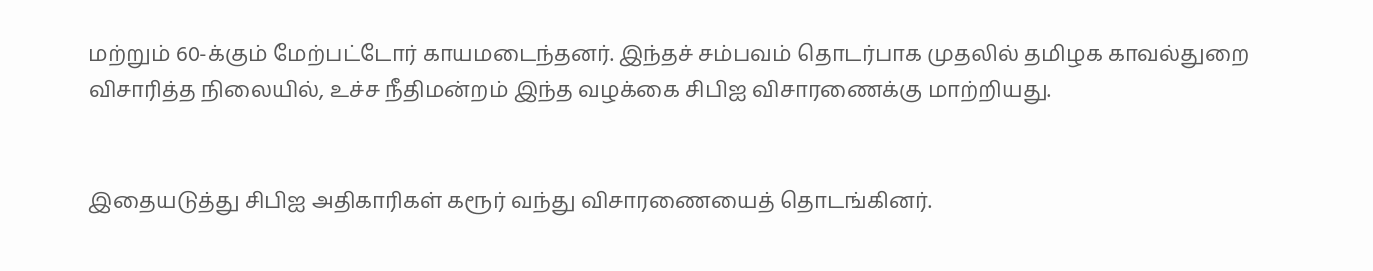மற்றும் 60-க்கும் மேற்பட்டோர் காயமடைந்தனர். இந்தச் சம்பவம் தொடர்பாக முதலில் தமிழக காவல்துறை விசாரித்த நிலையில், உச்ச நீதிமன்றம் இந்த வழக்கை சிபிஐ விசாரணைக்கு மாற்றியது.


இதையடுத்து சிபிஐ அதிகாரிகள் கரூர் வந்து விசாரணையைத் தொடங்கினர்.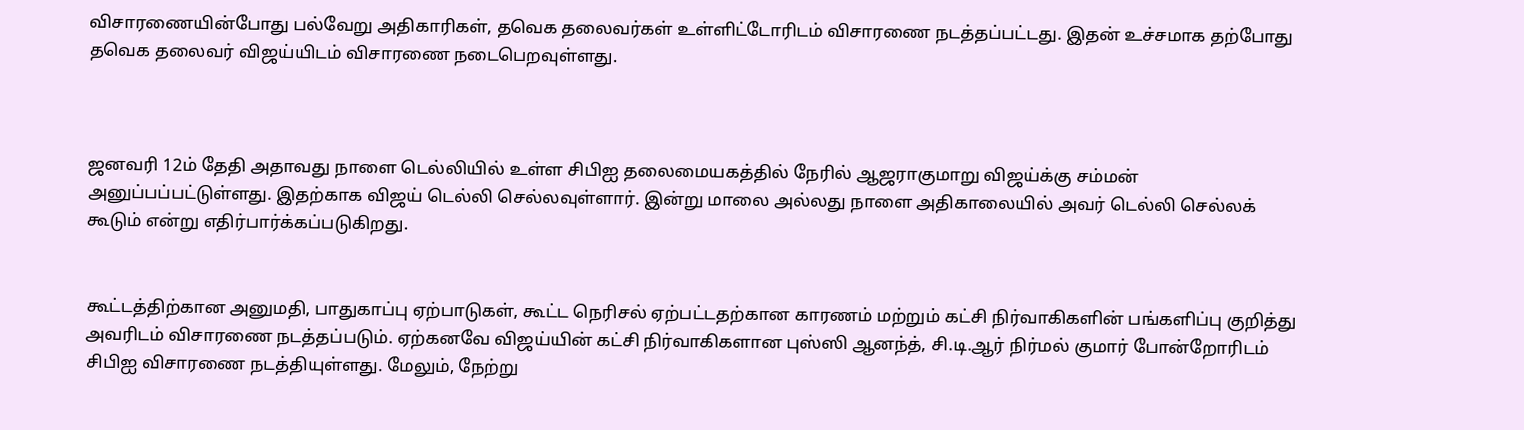விசாரணையின்போது பல்வேறு அதிகாரிகள், தவெக தலைவர்கள் உள்ளிட்டோரிடம் விசாரணை நடத்தப்பட்டது. இதன் உச்சமாக தற்போது தவெக தலைவர் விஜய்யிடம் விசாரணை நடைபெறவுள்ளது.



ஜனவரி 12ம் தேதி அதாவது நாளை டெல்லியில் உள்ள சிபிஐ தலைமையகத்தில் நேரில் ஆஜராகுமாறு விஜய்க்கு சம்மன் அனுப்பப்பட்டுள்ளது. இதற்காக விஜய் டெல்லி செல்லவுள்ளார். இன்று மாலை அல்லது நாளை அதிகாலையில் அவர் டெல்லி செல்லக் கூடும் என்று எதிர்பார்க்கப்படுகிறது.


கூட்டத்திற்கான அனுமதி, பாதுகாப்பு ஏற்பாடுகள், கூட்ட நெரிசல் ஏற்பட்டதற்கான காரணம் மற்றும் கட்சி நிர்வாகிகளின் பங்களிப்பு குறித்து அவரிடம் விசாரணை நடத்தப்படும். ஏற்கனவே விஜய்யின் கட்சி நிர்வாகிகளான புஸ்ஸி ஆனந்த், சி.டி.ஆர் நிர்மல் குமார் போன்றோரிடம் சிபிஐ விசாரணை நடத்தியுள்ளது. மேலும், நேற்று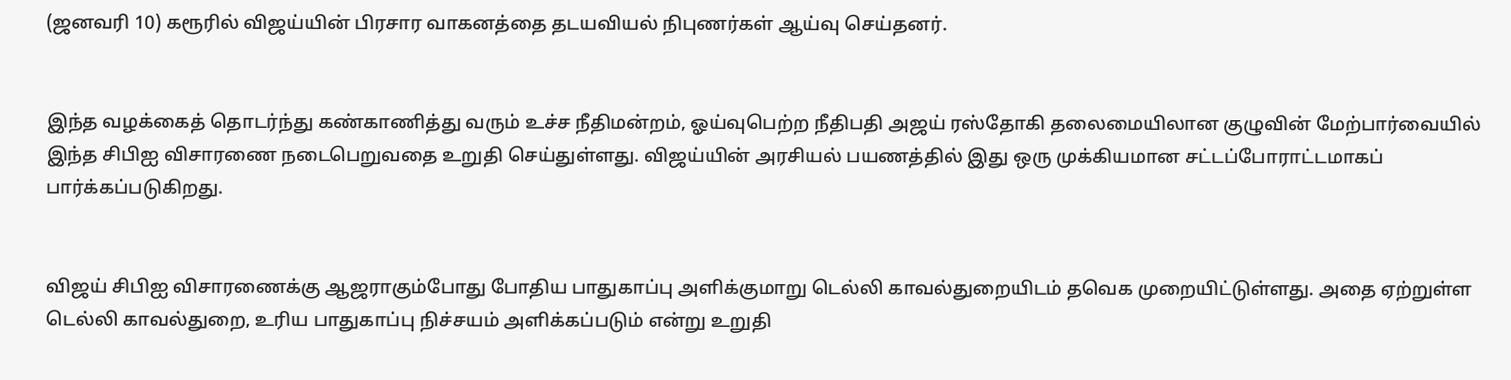(ஜனவரி 10) கரூரில் விஜய்யின் பிரசார வாகனத்தை தடயவியல் நிபுணர்கள் ஆய்வு செய்தனர்.


இந்த வழக்கைத் தொடர்ந்து கண்காணித்து வரும் உச்ச நீதிமன்றம், ஓய்வுபெற்ற நீதிபதி அஜய் ரஸ்தோகி தலைமையிலான குழுவின் மேற்பார்வையில் இந்த சிபிஐ விசாரணை நடைபெறுவதை உறுதி செய்துள்ளது. விஜய்யின் அரசியல் பயணத்தில் இது ஒரு முக்கியமான சட்டப்போராட்டமாகப் பார்க்கப்படுகிறது.


விஜய் சிபிஐ விசாரணைக்கு ஆஜராகும்போது போதிய பாதுகாப்பு அளிக்குமாறு டெல்லி காவல்துறையிடம் தவெக முறையிட்டுள்ளது. அதை ஏற்றுள்ள டெல்லி காவல்துறை, உரிய பாதுகாப்பு நிச்சயம் அளிக்கப்படும் என்று உறுதி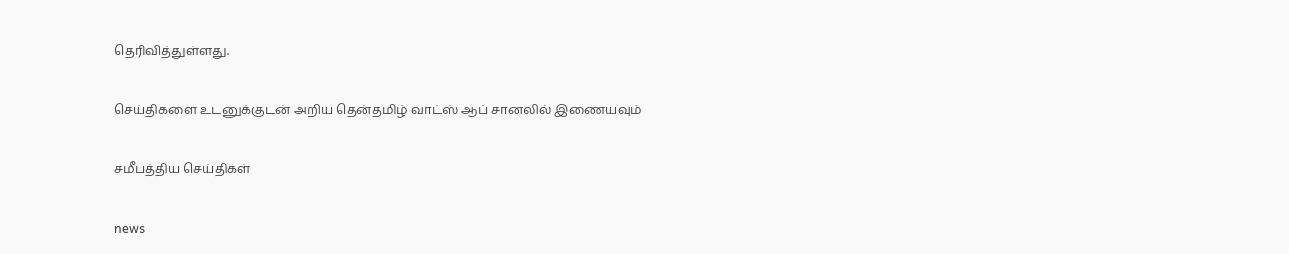தெரிவித்துள்ளது.

செய்திகளை உடனுக்குடன் அறிய தென்தமிழ் வாட்ஸ் ஆப் சானலில் இணையவும்

சமீபத்திய செய்திகள்

news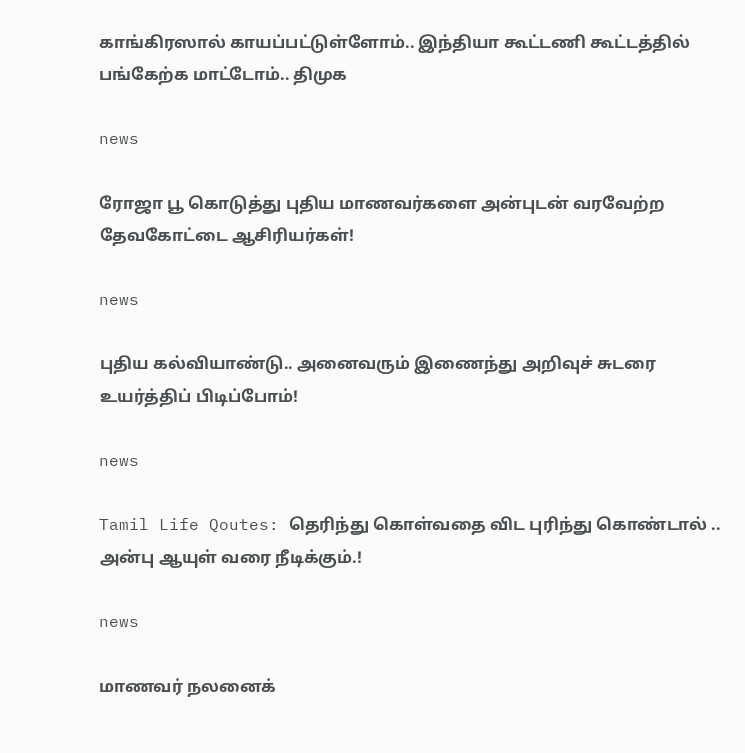காங்கிரஸால் காயப்பட்டுள்ளோம்.. இந்தியா கூட்டணி கூட்டத்தில் பங்கேற்க மாட்டோம்.. திமுக

news

ரோஜா பூ கொடுத்து புதிய மாணவர்களை அன்புடன் வரவேற்ற தேவகோட்டை ஆசிரியர்கள்!

news

புதிய கல்வியாண்டு.. அனைவரும் இணைந்து அறிவுச் சுடரை உயர்த்திப் பிடிப்போம்!

news

Tamil Life Qoutes: தெரிந்து கொள்வதை விட புரிந்து கொண்டால் .. அன்பு ஆயுள் வரை நீடிக்கும்.!

news

மாணவர் நலனைக்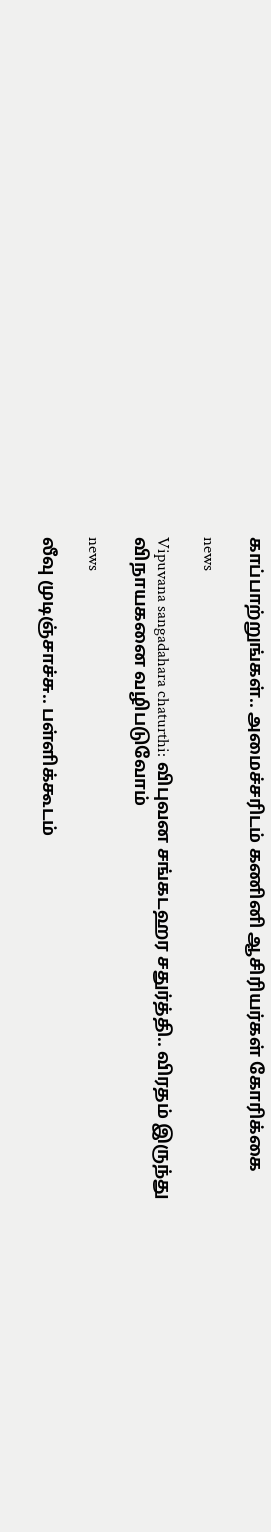காப்பாற்றுங்கள்.. அமைச்சரிடம் கணினி ஆசிரியர்கள் கோரிக்கை

news

Vipuvana sangadahara chaturthi: விபுவன சங்கடஹர சதுர்த்தி.. விரதம் இருந்து விநாயகனை வழிபடுவோம்

news

லீவு முடிஞ்சாச்சு.. பள்ளிக்கூடம்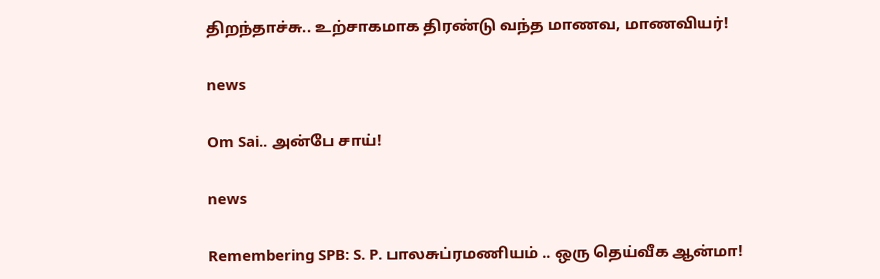திறந்தாச்சு.. உற்சாகமாக திரண்டு வந்த மாணவ, மாணவியர்!

news

Om Sai.. அன்பே சாய்!

news

Remembering SPB: S. P. பாலசுப்ரமணியம் .. ஒரு தெய்வீக ஆன்மா!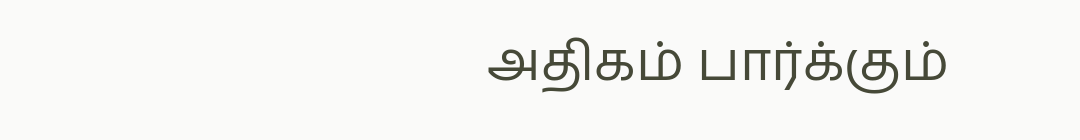அதிகம் பார்க்கும்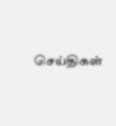செய்திகள்